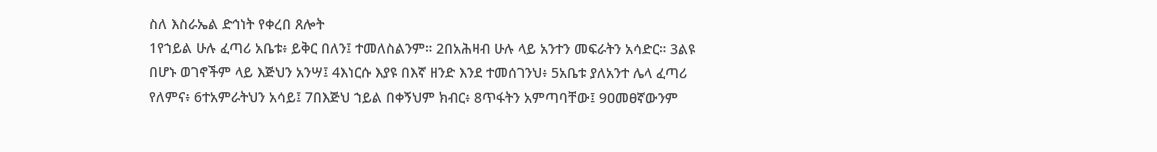ስለ እስራኤል ድኅነት የቀረበ ጸሎት
1የኀይል ሁሉ ፈጣሪ አቤቱ፥ ይቅር በለን፤ ተመለስልንም። 2በአሕዛብ ሁሉ ላይ አንተን መፍራትን አሳድር። 3ልዩ በሆኑ ወገኖችም ላይ እጅህን አንሣ፤ 4እነርሱ እያዩ በእኛ ዘንድ እንደ ተመሰገንህ፥ 5አቤቱ ያለአንተ ሌላ ፈጣሪ የለምና፥ 6ተአምራትህን አሳይ፤ 7በእጅህ ኀይል በቀኝህም ክብር፥ 8ጥፋትን አምጣባቸው፤ 9ዐመፀኛውንም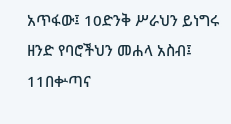አጥፋው፤ 10ድንቅ ሥራህን ይነግሩ ዘንድ የባሮችህን መሐላ አስብ፤ 11በቍጣና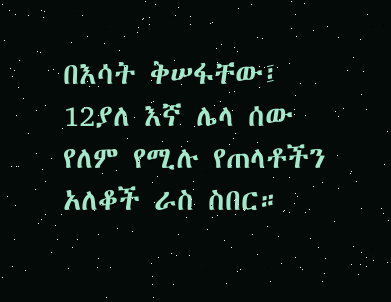በእሳት ቅሠፋቸው፤ 12ያለ እኛ ሌላ ሰው የለም የሚሉ የጠላቶችን አለቆች ራስ ስበር።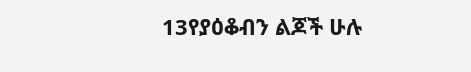13የያዕቆብን ልጆች ሁሉ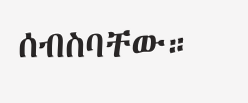ሰብስባቸው።